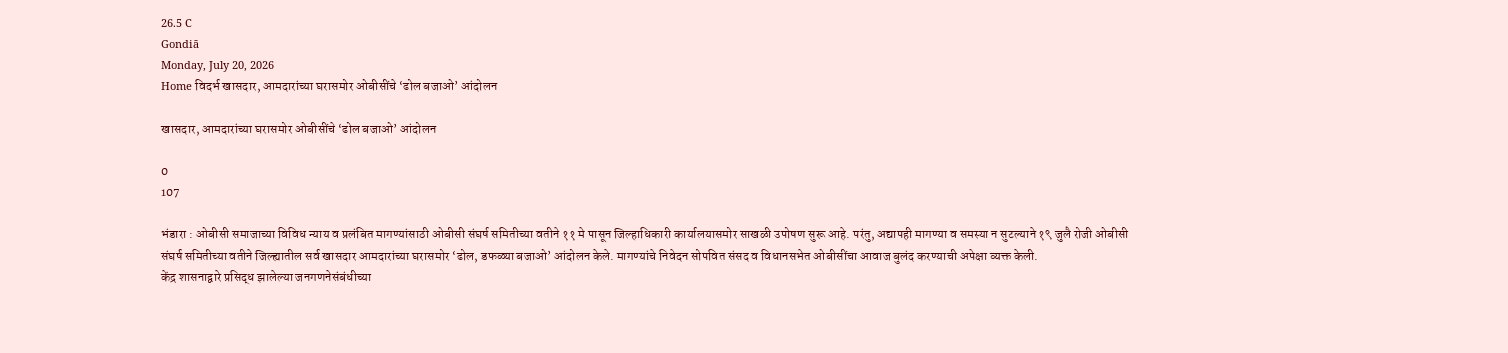26.5 C
Gondiā
Monday, July 20, 2026
Home विदर्भ खासदार, आमदारांच्या घरासमोर ओबीसींचे ‘ढोल बजाओ’ आंदोलन

खासदार, आमदारांच्या घरासमोर ओबीसींचे ‘ढोल बजाओ’ आंदोलन

0
107

भंडारा : ओबीसी समाजाच्या विविध न्याय व प्रलंबित मागण्यांसाठी ओबीसी संघर्ष समितीच्या वतीने ११ मे पासून जिल्हाधिकारी कार्यालयासमोर साखळी उपोषण सुरू आहे. परंतु, अद्यापही मागण्या व समस्या न सुटल्याने १९ जुलै रोजी ओबीसी संघर्ष समितीच्या वतीने जिल्ह्यातील सर्व खासदार आमदारांच्या घरासमोर ‘ढोल, डफळ्या बजाओ’ आंदोलन केले. मागण्यांचे निवेदन सोपवित संसद व विधानसभेत ओबीसींचा आवाज बुलंद करण्याची अपेक्षा व्यक्त केली.
केंद्र शासनाद्वारे प्रसिद्ध झालेल्या जनगणनेसंबंधीच्या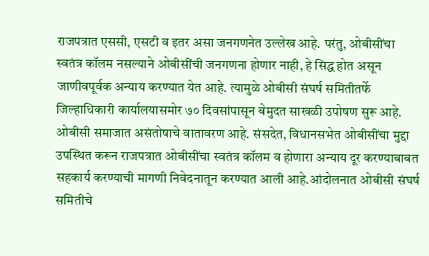राजपत्रात एससी, एसटी व इतर असा जनगणनेत उल्लेख आहे. परंतु, ओबीसींचा स्वतंत्र कॉलम नसल्याने ओबीसींची जनगणना होणार नाही, हे सिद्ध होत असून जाणीवपूर्वक अन्याय करण्यात येत आहे. त्यामुळे ओबीसी संघर्ष समितीतर्फे जिल्हाधिकारी कार्यालयासमोर ७० दिवसांपासून बेमुदत साखळी उपोषण सुरू आहे. ओबीसी समाजात असंतोषाचे वातावरण आहे. संसदेत, विधानसभेत ओबीसींचा मुद्दा उपस्थित करून राजपत्रात ओबीसींचा स्वतंत्र कॉलम व होणारा अन्याय दूर करण्याबाबत सहकार्य करण्याची मागणी निवेदनातून करण्यात आली आहे.आंदोलनात ओबीसी संघर्ष समितीचे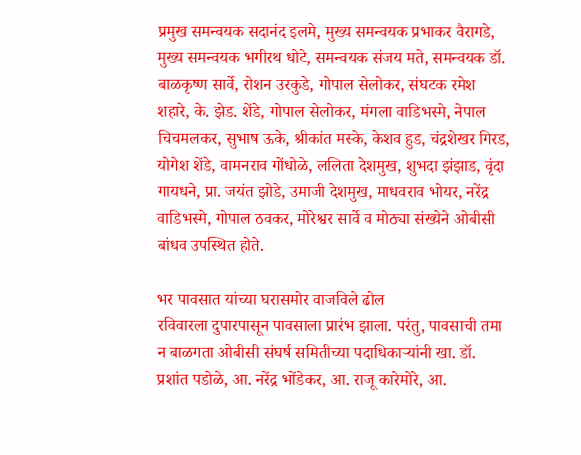प्रमुख समन्वयक सदानंद इलमे, मुख्य समन्वयक प्रभाकर वैरागडे, मुख्य समन्वयक भगीरथ धोटे, समन्वयक संजय मते, समन्वयक डॉ. बाळकृष्ण सार्वे, रोशन उरकुडे, गोपाल सेलोकर, संघटक रमेश शहारे, के. झेड. शेंडे, गोपाल सेलोकर, मंगला वाडिभस्मे, नेपाल चिचमलकर, सुभाष ऊके, श्रीकांत मस्के, केशव हुड, चंद्रशेखर गिरड, योगेश शेंडे, वामनराव गोंधोळे, ललिता देशमुख, शुभदा झंझाड, वृंदा गायधने, प्रा. जयंत झोडे, उमाजी देशमुख, माधवराव भोयर, नरेंद्र वाडिभस्मे, गोपाल ठवकर, मोरेश्वर सार्वे व मोठ्या संख्येने ओबीसी बांधव उपस्थित होते.

भर पावसात यांच्या घरासमोर वाजविले ढोल
रविवारला दुपारपासून पावसाला प्रारंभ झाला. परंतु, पावसाची तमा न बाळगता ओबीसी संघर्ष समितीच्या पदाधिकाऱ्यांनी खा. डॉ. प्रशांत पडोळे, आ. नरेंद्र भोंडेकर, आ. राजू कारेमोरे, आ.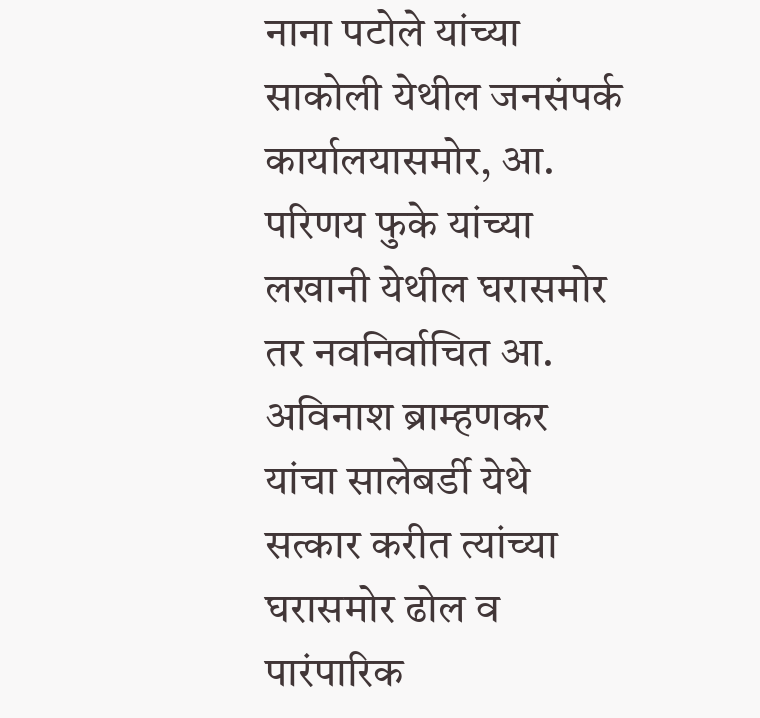नाना पटोले यांच्या साकोली येथील जनसंपर्क कार्यालयासमोर, आ. परिणय फुके यांच्या लखानी येथील घरासमोर तर नवनिर्वाचित आ. अविनाश ब्राम्हणकर यांचा सालेबर्डी येथे सत्कार करीत त्यांच्या घरासमोर ढोल व पारंपारिक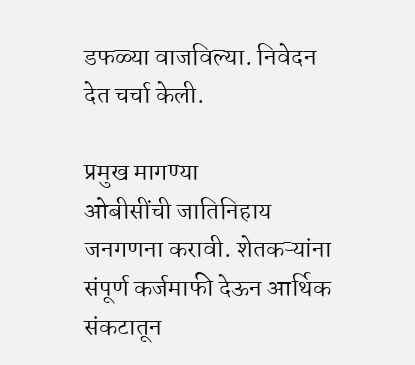डफळ्या वाजविल्या. निवेदन देत चर्चा केली.

प्रमुख मागण्या
ओबीसींची जातिनिहाय जनगणना करावी. शेतकऱ्यांना संपूर्ण कर्जमाफी देऊन आर्थिक संकटातून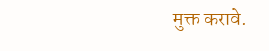मुक्त करावे.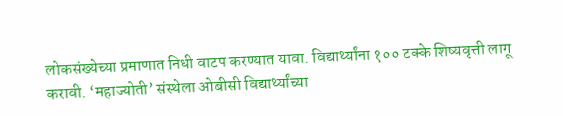लोकसंख्येच्या प्रमाणात निधी वाटप करण्यात यावा. विद्यार्थ्यांना १०० टक्के शिष्यवृत्ती लागू करावी. ‘महाज्योती’ संस्थेला ओबीसी विद्यार्थ्यांच्या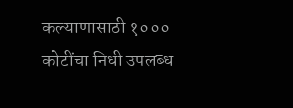कल्याणासाठी १००० कोटींचा निधी उपलब्ध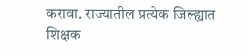करावा. राज्यातील प्रत्येक जिल्ह्यात शिक्षक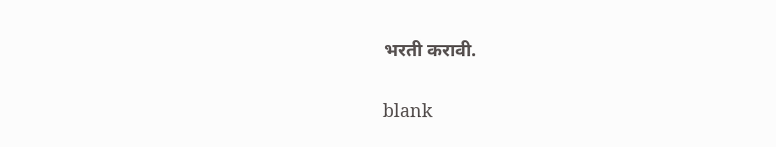भरती करावी.

blank